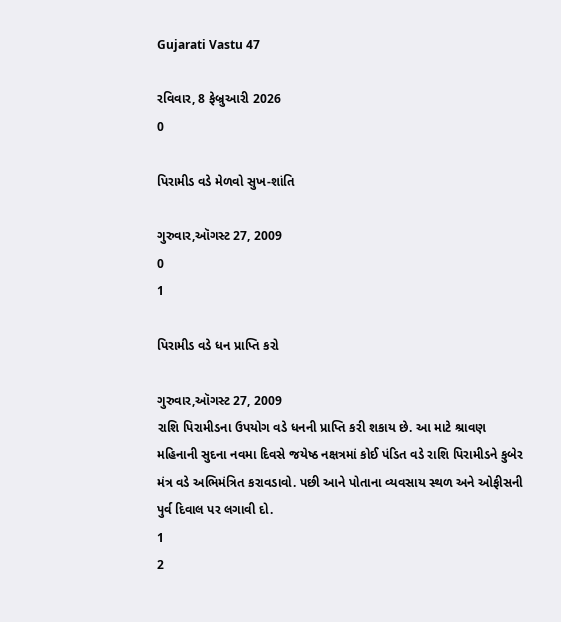Gujarati Vastu 47

રવિવાર, 8 ફેબ્રુઆરી 2026
0

પિરામીડ વડે મેળવો સુખ-શાંતિ

ગુરુવાર,ઑગસ્ટ 27, 2009
0
1

પિરામીડ વડે ધન પ્રાપ્તિ કરો

ગુરુવાર,ઑગસ્ટ 27, 2009
રાશિ પિરામીડના ઉપયોગ વડે ધનની પ્રાપ્તિ કરી શકાય છે. આ માટે શ્રાવણ મહિનાની સુદના નવમા દિવસે જયેષ્ઠ નક્ષત્રમાં કોઈ પંડિત વડે રાશિ પિરામીડને કુબેર મંત્ર વડે અભિમંત્રિત કરાવડાવો. પછી આને પોતાના વ્યવસાય સ્થળ અને ઓફીસની પુર્વ દિવાલ પર લગાવી દો.
1
2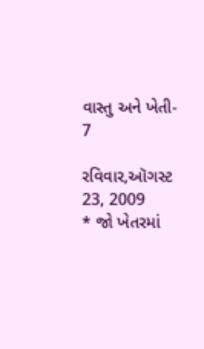વાસ્તુ અને ખેતી- 7

રવિવાર,ઑગસ્ટ 23, 2009
* જો ખેતરમાં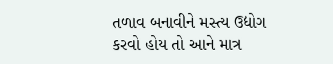તળાવ બનાવીને મસ્ત્ય ઉદ્યોગ કરવો હોય તો આને માત્ર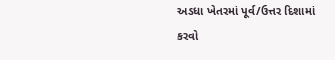અડધા ખેતરમાં પૂર્વ/ઉત્તર દિશામાં કરવો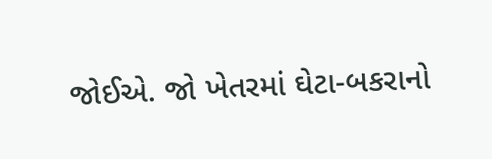જોઈએ. જો ખેતરમાં ઘેટા-બકરાનો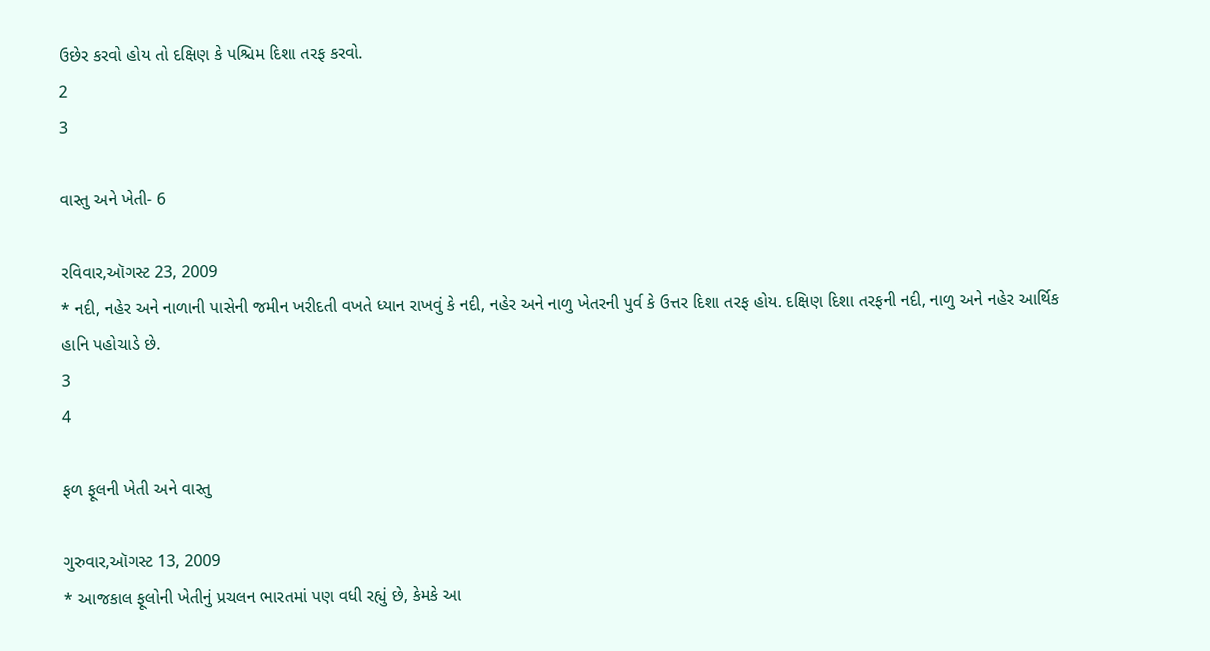ઉછેર કરવો હોય તો દક્ષિણ કે પશ્ચિમ દિશા તરફ કરવો.
2
3

વાસ્તુ અને ખેતી- 6

રવિવાર,ઑગસ્ટ 23, 2009
* નદી, નહેર અને નાળાની પાસેની જમીન ખરીદતી વખતે ધ્યાન રાખવું કે નદી, નહેર અને નાળુ ખેતરની પુર્વ કે ઉત્તર દિશા તરફ હોય. દક્ષિણ દિશા તરફની નદી, નાળુ અને નહેર આર્થિક હાનિ પહોચાડે છે.
3
4

ફળ ફૂલની ખેતી અને વાસ્તુ

ગુરુવાર,ઑગસ્ટ 13, 2009
* આજકાલ ફૂલોની ખેતીનું પ્રચલન ભારતમાં પણ વધી રહ્યું છે, કેમકે આ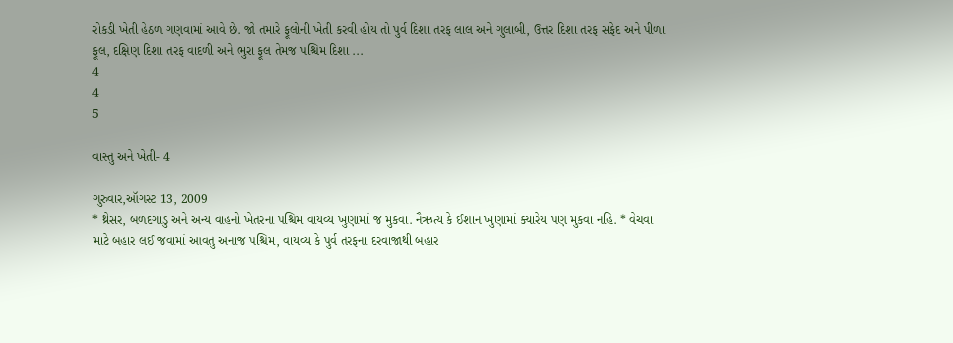રોકડી ખેતી હેઠળ ગણવામાં આવે છે. જો તમારે ફૂલોની ખેતી કરવી હોય તો પુર્વ દિશા તરફ લાલ અને ગુલાબી, ઉત્તર દિશા તરફ સફેદ અને પીળા ફૂલ, દક્ષિણ દિશા તરફ વાદળી અને ભુરા ફૂલ તેમજ પશ્ચિમ દિશા ...
4
4
5

વાસ્તુ અને ખેતી- 4

ગુરુવાર,ઑગસ્ટ 13, 2009
* થ્રેસર, બળદગાડુ અને અન્ય વાહનો ખેતરના પશ્ચિમ વાયવ્ય ખુણામાં જ મુકવા. નૈઋત્ય કે ઈશાન ખુણામાં ક્યારેય પણ મુકવા નહિ. * વેચવા માટે બહાર લઈ જવામાં આવતુ અનાજ પશ્ચિમ, વાયવ્ય કે પુર્વ તરફના દરવાજાથી બહાર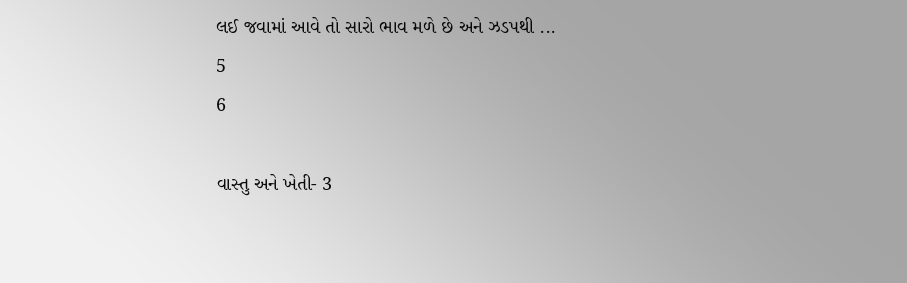લઈ જવામાં આવે તો સારો ભાવ મળે છે અને ઝડપથી ...
5
6

વાસ્તુ અને ખેતી- 3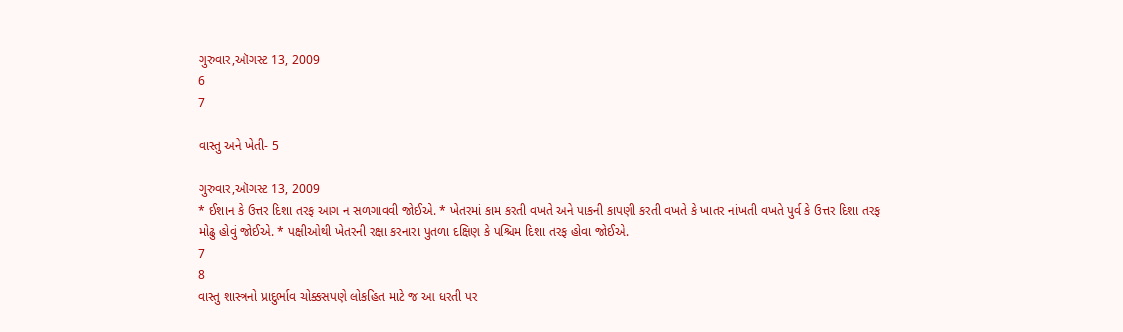ગુરુવાર,ઑગસ્ટ 13, 2009
6
7

વાસ્તુ અને ખેતી- 5

ગુરુવાર,ઑગસ્ટ 13, 2009
* ઈશાન કે ઉત્તર દિશા તરફ આગ ન સળગાવવી જોઈએ. * ખેતરમાં કામ કરતી વખતે અને પાકની કાપણી કરતી વખતે કે ખાતર નાંખતી વખતે પુર્વ કે ઉત્તર દિશા તરફ મોઢુ હોવું જોઈએ. * પક્ષીઓથી ખેતરની રક્ષા કરનારા પુતળા દક્ષિણ કે પશ્ચિમ દિશા તરફ હોવા જોઈએ.
7
8
વાસ્તુ શાસ્ત્રનો પ્રાદુર્ભાવ ચોક્કસપણે લોકહિત માટે જ આ ધરતી પર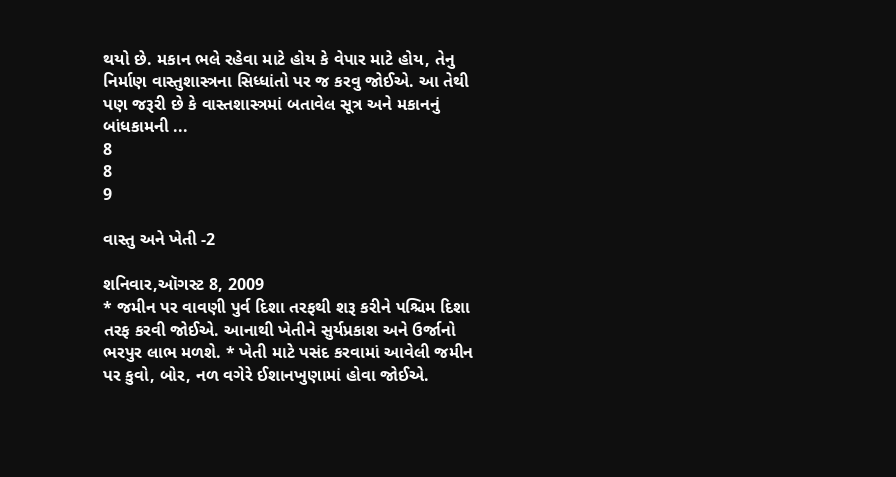થયો છે. મકાન ભલે રહેવા માટે હોય કે વેપાર માટે હોય, તેનુ નિર્માણ વાસ્તુશાસ્ત્રના સિધ્ધાંતો પર જ કરવુ જોઈએ. આ તેથી પણ જરૂરી છે કે વાસ્તશાસ્ત્રમાં બતાવેલ સૂત્ર અને મકાનનું બાંધકામની ...
8
8
9

વાસ્તુ અને ખેતી -2

શનિવાર,ઑગસ્ટ 8, 2009
* જમીન પર વાવણી પુર્વ દિશા તરફથી શરૂ કરીને પશ્ચિમ દિશા તરફ કરવી જોઈએ. આનાથી ખેતીને સુર્યપ્રકાશ અને ઉર્જાનો ભરપુર લાભ મળશે. * ખેતી માટે પસંદ કરવામાં આવેલી જમીન પર કુવો, બોર, નળ વગેરે ઈશાનખુણામાં હોવા જોઈએ.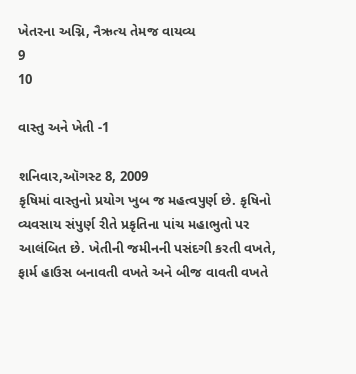ખેતરના અગ્નિ, નૈઋત્ય તેમજ વાયવ્ય
9
10

વાસ્તુ અને ખેતી -1

શનિવાર,ઑગસ્ટ 8, 2009
કૃષિમાં વાસ્તુનો પ્રયોગ ખુબ જ મહત્વપુર્ણ છે. કૃષિનો વ્યવસાય સંપુર્ણ રીતે પ્રકૃતિના પાંચ મહાભુતો પર આલંબિત છે. ખેતીની જમીનની પસંદગી કરતી વખતે, ફાર્મ હાઉસ બનાવતી વખતે અને બીજ વાવતી વખતે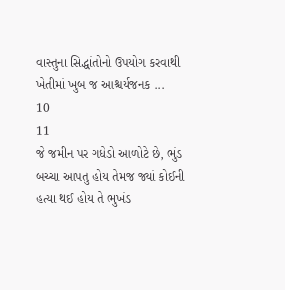વાસ્તુના સિદ્ધાંતોનો ઉપયોગ કરવાથી ખેતીમાં ખુબ જ આશ્ચર્યજનક ...
10
11
જે જમીન પર ગધેડો આળોટે છે, ભુંડ બચ્ચા આપતુ હોય તેમજ જ્યાં કોઈની હત્યા થઈ હોય તે ભુખંડ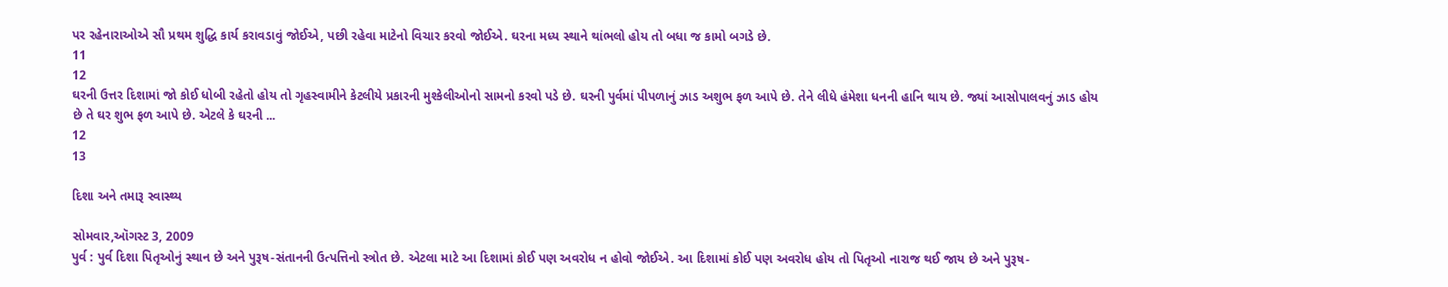પર રહેનારાઓએ સૌ પ્રથમ શુદ્ધિ કાર્ય કરાવડાવું જોઈએ, પછી રહેવા માટેનો વિચાર કરવો જોઈએ. ઘરના મધ્ય સ્થાને થાંભલો હોય તો બધા જ કામો બગડે છે.
11
12
ઘરની ઉત્તર દિશામાં જો કોઈ ધોબી રહેતો હોય તો ગૃહસ્વામીને કેટલીયે પ્રકારની મુશ્કેલીઓનો સામનો કરવો પડે છે. ઘરની પુર્વમાં પીપળાનું ઝાડ અશુભ ફળ આપે છે. તેને લીધે હંમેશા ધનની હાનિ થાય છે. જ્યાં આસોપાલવનું ઝાડ હોય છે તે ઘર શુભ ફળ આપે છે. એટલે કે ઘરની ...
12
13

દિશા અને તમારૂ સ્વાસ્થ્ય

સોમવાર,ઑગસ્ટ 3, 2009
પુર્વ : પુર્વ દિશા પિતૃઓનું સ્થાન છે અને પુરૂષ-સંતાનની ઉત્પત્તિનો સ્ત્રોત છે. એટલા માટે આ દિશામાં કોઈ પણ અવરોધ ન હોવો જોઈએ. આ દિશામાં કોઈ પણ અવરોધ હોય તો પિતૃઓ નારાજ થઈ જાય છે અને પુરૂષ-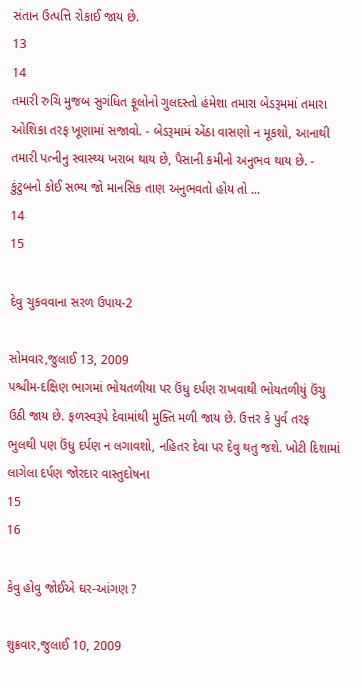સંતાન ઉત્પત્તિ રોકાઈ જાય છે.
13
14
તમારી રુચિ મુજબ સુગંધિત ફૂલોનો ગુલદસ્તો હંમેશા તમારા બેડરૂમમાં તમારા ઓશિકા તરફ ખૂણામાં સજાવો. - બેડરૂમામં એંઠા વાસણો ન મૂકશો, આનાથી તમારી પત્નીનુ સ્વાસ્થ્ય ખરાબ થાય છે, પૈસાની કમીનો અનુભવ થાય છે. - કુંટુબનો કોઈ સભ્ય જો માનસિક તાણ અનુભવતો હોય તો ...
14
15

દેવુ ચુકવવાના સરળ ઉપાય-2

સોમવાર,જુલાઈ 13, 2009
પશ્ચીમ-દક્ષિણ ભાગમાં ભોયતળીયા પર ઉંધુ દર્પણ રાખવાથી ભોયતળીયું ઉંચુ ઉઠી જાય છે. ફળસ્વરૂપે દેવામાંથી મુક્તિ મળી જાય છે. ઉત્તર કે પુર્વ તરફ ભુલથી પણ ઉંધુ દર્પણ ન લગાવશો, નહિતર દેવા પર દેવુ થતુ જશે. ખોટી દિશામાં લાગેલા દર્પણ જોરદાર વાસ્તુદોષના
15
16

કેવુ હોવુ જોઈએ ઘર-આંગણ ?

શુક્રવાર,જુલાઈ 10, 2009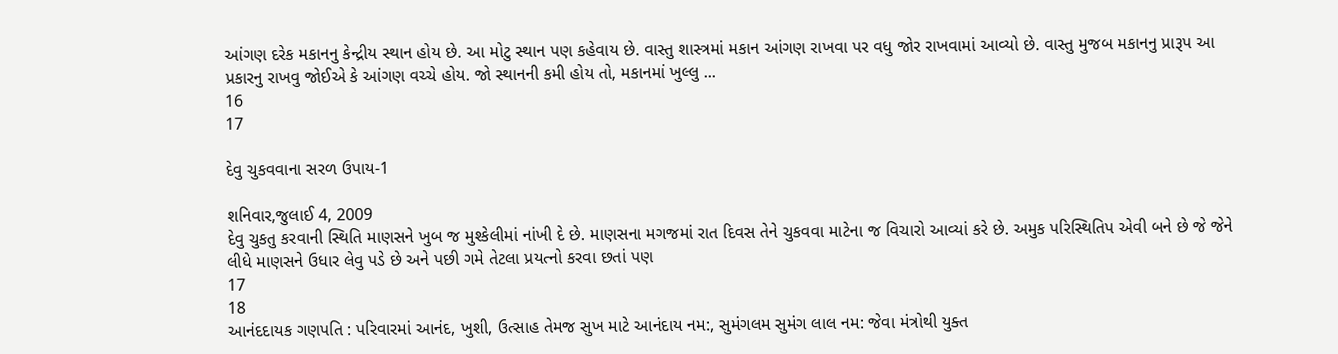આંગણ દરેક મકાનનુ કેન્દ્રીય સ્થાન હોય છે. આ મોટુ સ્થાન પણ કહેવાય છે. વાસ્તુ શાસ્ત્રમાં મકાન આંગણ રાખવા પર વધુ જોર રાખવામાં આવ્યો છે. વાસ્તુ મુજબ મકાનનુ પ્રારૂપ આ પ્રકારનુ રાખવુ જોઈએ કે આંગણ વચ્ચે હોય. જો સ્થાનની કમી હોય તો, મકાનમાં ખુલ્લુ ...
16
17

દેવુ ચુકવવાના સરળ ઉપાય-1

શનિવાર,જુલાઈ 4, 2009
દેવુ ચુકતુ કરવાની સ્થિતિ માણસને ખુબ જ મુશ્કેલીમાં નાંખી દે છે. માણસના મગજમાં રાત દિવસ તેને ચુકવવા માટેના જ વિચારો આવ્યાં કરે છે. અમુક પરિસ્થિતિપ એવી બને છે જે જેને લીધે માણસને ઉધાર લેવુ પડે છે અને પછી ગમે તેટલા પ્રયત્નો કરવા છતાં પણ
17
18
આનંદદાયક ગણપતિ : પરિવારમાં આનંદ, ખુશી, ઉત્સાહ તેમજ સુખ માટે આનંદાય નમ:, સુમંગલમ સુમંગ લાલ નમ: જેવા મંત્રોથી યુક્ત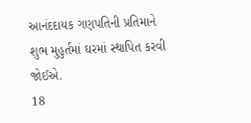આનંદદાયક ગણપતિની પ્રતિમાને શુભ મુહુર્તમાં ઘરમાં સ્થાપિત કરવી જોઈએ.
18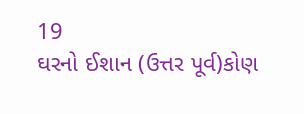19
ઘરનો ઈશાન (ઉત્તર પૂર્વ)કોણ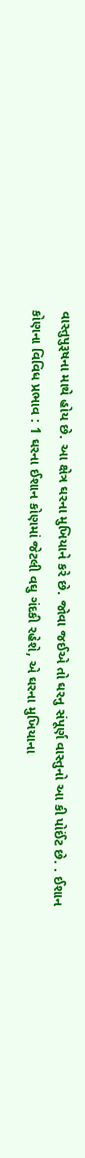વાસ્તુપુરૂષના માથે હોય છે. આ ક્ષેત્ર ઘરના મુખિયાને કરે છે. જોવા જઈએ તો ઘરનુ સંપૂર્ણ વાસ્તુનો આ કી પોઈંટ છે. . ઈશાન કોણના વિવિધ પ્રભાવ : 1 ઘરના ઈશાન કોણમાં જેટલી વઘુ ગંદકી રહેશે, એ ઘરના મુખિયાના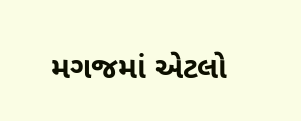મગજમાં એટલો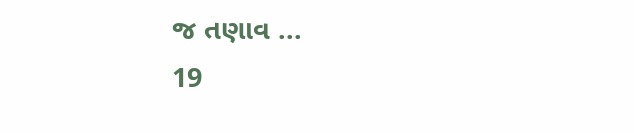જ તણાવ ...
19